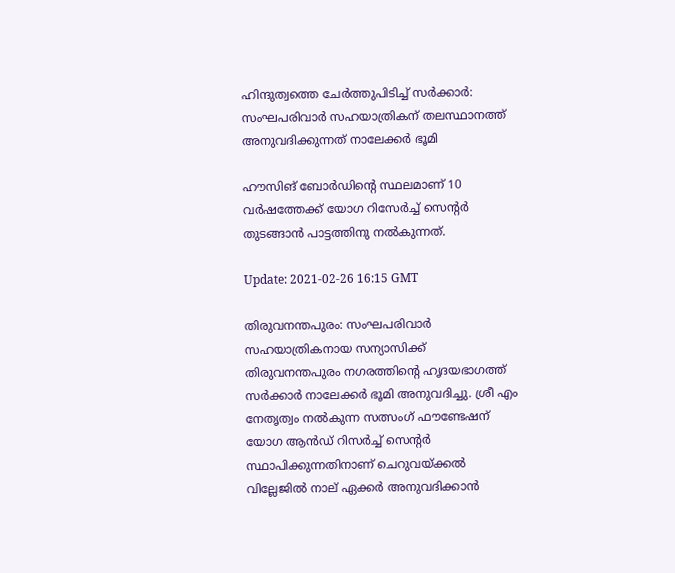ഹിന്ദുത്വത്തെ ചേര്‍ത്തുപിടിച്ച് സര്‍ക്കാര്‍: സംഘപരിവാര്‍ സഹയാത്രികന് തലസ്ഥാനത്ത് അനുവദിക്കുന്നത് നാലേക്കര്‍ ഭൂമി

ഹൗസിങ് ബോര്‍ഡിന്റെ സ്ഥലമാണ് 10 വര്‍ഷത്തേക്ക് യോഗ റിസേര്‍ച്ച് സെന്റര്‍ തുടങ്ങാന്‍ പാട്ടത്തിനു നല്‍കുന്നത്.

Update: 2021-02-26 16:15 GMT

തിരുവനന്തപുരം: സംഘപരിവാര്‍ സഹയാത്രികനായ സന്യാസിക്ക് തിരുവനന്തപുരം നഗരത്തിന്റെ ഹൃദയഭാഗത്ത് സര്‍ക്കാര്‍ നാലേക്കര്‍ ഭൂമി അനുവദിച്ചു. ശ്രീ എം നേതൃത്വം നല്‍കുന്ന സത്സംഗ് ഫൗണ്ടേഷന് യോഗ ആന്‍ഡ് റിസര്‍ച്ച് സെന്റര്‍ സ്ഥാപിക്കുന്നതിനാണ് ചെറുവയ്ക്കല്‍ വില്ലേജില്‍ നാല് ഏക്കര്‍ അനുവദിക്കാന്‍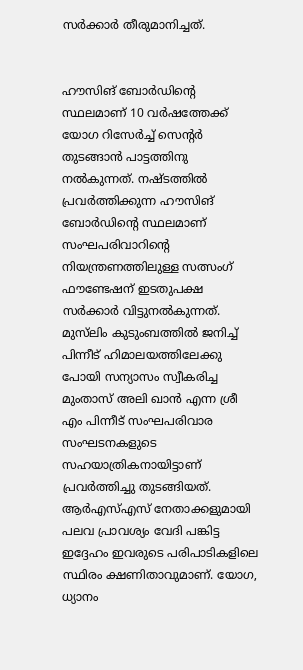സര്‍ക്കാര്‍ തീരുമാനിച്ചത്.


ഹൗസിങ് ബോര്‍ഡിന്റെ സ്ഥലമാണ് 10 വര്‍ഷത്തേക്ക് യോഗ റിസേര്‍ച്ച് സെന്റര്‍ തുടങ്ങാന്‍ പാട്ടത്തിനു നല്‍കുന്നത്. നഷ്ടത്തില്‍ പ്രവര്‍ത്തിക്കുന്ന ഹൗസിങ് ബോര്‍ഡിന്റെ സ്ഥലമാണ് സംഘപരിവാറിന്റെ നിയന്ത്രണത്തിലുള്ള സത്സംഗ് ഫൗണ്ടേഷന് ഇടതുപക്ഷ സര്‍ക്കാര്‍ വിട്ടുനല്‍കുന്നത്. മുസ്‌ലിം കുടുംബത്തില്‍ ജനിച്ച് പിന്നീട് ഹിമാലയത്തിലേക്കു പോയി സന്യാസം സ്വീകരിച്ച മുംതാസ് അലി ഖാന്‍ എന്ന ശ്രീ എം പിന്നീട് സംഘപരിവാര സംഘടനകളുടെ സഹയാത്രികനായിട്ടാണ് പ്രവര്‍ത്തിച്ചു തുടങ്ങിയത്. ആര്‍എസ്എസ് നേതാക്കളുമായി പലവ പ്രാവശ്യം വേദി പങ്കിട്ട ഇദ്ദേഹം ഇവരുടെ പരിപാടികളിലെ സ്ഥിരം ക്ഷണിതാവുമാണ്. യോഗ, ധ്യാനം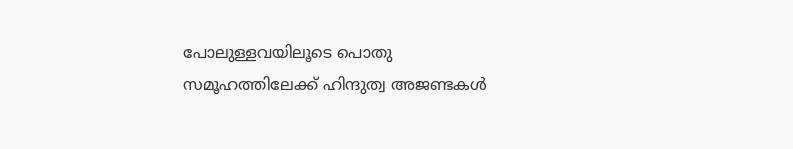പോലുള്ളവയിലൂടെ പൊതു സമൂഹത്തിലേക്ക് ഹിന്ദുത്വ അജണ്ടകള്‍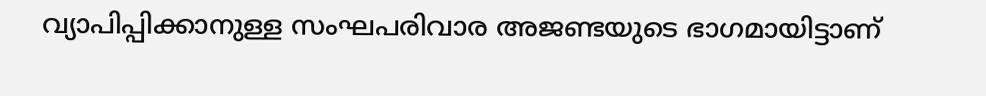വ്യാപിപ്പിക്കാനുള്ള സംഘപരിവാര അജണ്ടയുടെ ഭാഗമായിട്ടാണ്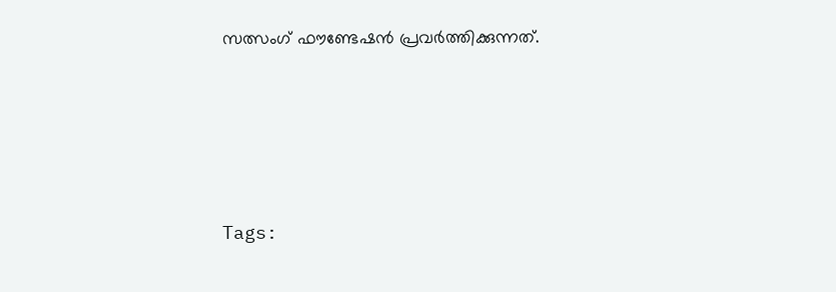സത്സംഗ് ഫൗണ്ടേഷന്‍ പ്രവര്‍ത്തിക്കുന്നത്.





Tags: